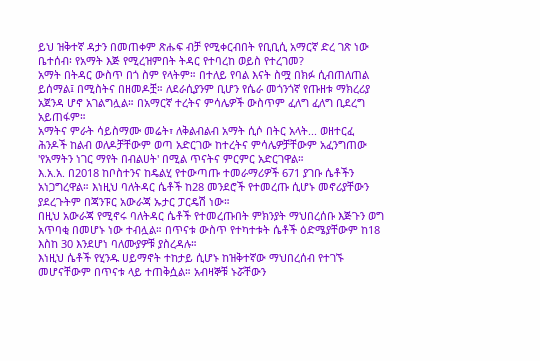ይህ ዝቅተኛ ዳታን በመጠቀም ጽሑፍ ብቻ የሚቀርብበት የቢቢሲ አማርኛ ድረ ገጽ ነው
ቤተሰብ፡ የአማት እጅ የሚረዝምበት ትዳር የተባረከ ወይስ የተረገመ?
አማት በትዳር ውስጥ በጎ ስም የላትም። በተለይ የባል እናት ስሟ በክፉ ሲብጠለጠል ይሰማል፤ በሚስትና በዘመዶቿ። ለደራሲያንም ቢሆን የሴራ መጎንጎኛ የጡዘቱ ማክረሪያ አጀንዳ ሆኖ አገልግሏል። በአማርኛ ተረትና ምሳሌዎች ውስጥም ፈለግ ፈለግ ቢደረግ አይጠፋም።
አማትና ምራት ሳይስማሙ መሬት፣ ለቅልብልብ አማት ሲሶ በትር አላት... ወዘተርፈ
ሕንዶች ከልብ ወለዶቻቸውም ወጣ አድርገው ከተረትና ምሳሌዎቻቸውም አፈንግጠው 'የአማትን ነገር ማየት በብልሀት' በሚል ጥናትና ምርምር አድርገዋል።
እ.አ.አ. በ2018 ከቦስተንና ከዴልሂ የተውጣጡ ተመራማሪዎች 671 ያገቡ ሴቶችን አነጋግረዋል። እነዚህ ባለትዳር ሴቶች ከ28 መንደሮች የተመረጡ ሲሆኑ መኖሪያቸውን ያደረጉትም በጃንፑር አውራጃ ኡታር ፓርዴሽ ነው።
በዚህ አውራጃ የሚኖሩ ባለትዳር ሴቶች የተመረጡበት ምክንያት ማህበረሰቡ እጅጉን ወግ አጥባቂ በመሆኑ ነው ተብሏል። በጥናቱ ውስጥ የተካተቱት ሴቶች ዕድሜያቸውም ከ18 እስከ 30 እንደሆነ ባለሙያዎቹ ያስረዳሉ።
እነዚህ ሴቶች የሂንዱ ሀይማኖት ተከታይ ሲሆኑ ከዝቅተኛው ማህበረሰብ የተገኙ መሆናቸውም በጥናቱ ላይ ተጠቅሷል። አብዛኞቹ ኑሯቸውን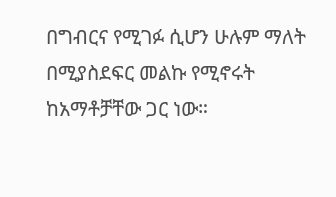በግብርና የሚገፉ ሲሆን ሁሉም ማለት በሚያስደፍር መልኩ የሚኖሩት ከአማቶቻቸው ጋር ነው።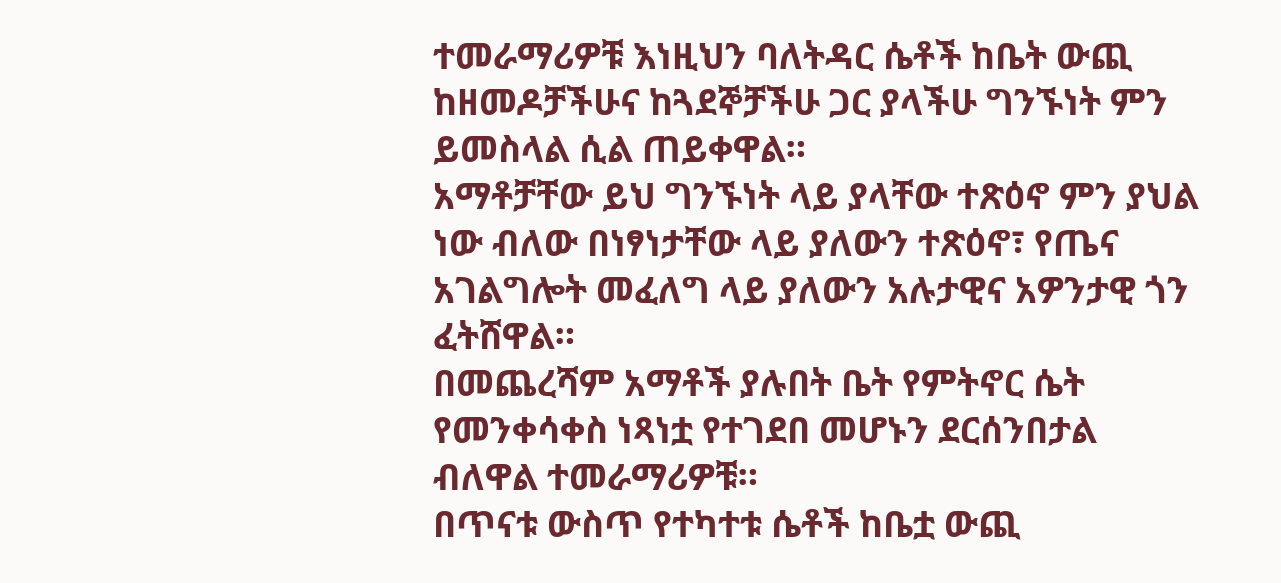ተመራማሪዎቹ እነዚህን ባለትዳር ሴቶች ከቤት ውጪ ከዘመዶቻችሁና ከጓደኞቻችሁ ጋር ያላችሁ ግንኙነት ምን ይመስላል ሲል ጠይቀዋል።
አማቶቻቸው ይህ ግንኙነት ላይ ያላቸው ተጽዕኖ ምን ያህል ነው ብለው በነፃነታቸው ላይ ያለውን ተጽዕኖ፣ የጤና አገልግሎት መፈለግ ላይ ያለውን አሉታዊና አዎንታዊ ጎን ፈትሸዋል።
በመጨረሻም አማቶች ያሉበት ቤት የምትኖር ሴት የመንቀሳቀስ ነጻነቷ የተገደበ መሆኑን ደርሰንበታል ብለዋል ተመራማሪዎቹ።
በጥናቱ ውስጥ የተካተቱ ሴቶች ከቤቷ ውጪ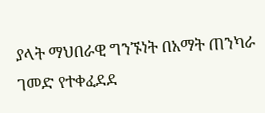ያላት ማህበራዊ ግንኙነት በአማት ጠንካራ ገመድ የተቀፈደደ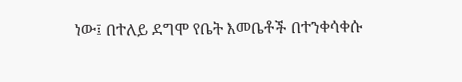ነው፤ በተለይ ደግሞ የቤት እመቤቶች በተንቀሳቀሱ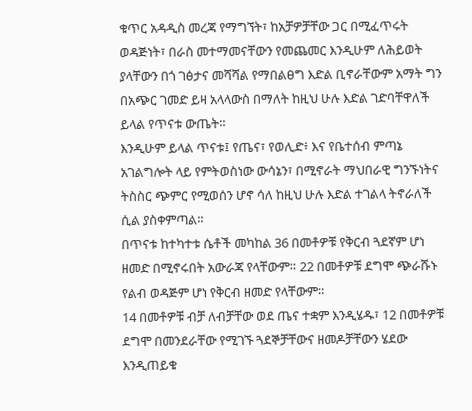ቁጥር አዳዲስ መረጃ የማግኘት፣ ከአቻዎቻቸው ጋር በሚፈጥሩት ወዳጅነት፣ በራስ መተማመናቸውን የመጨመር እንዲሁም ለሕይወት ያላቸውን በጎ ገፅታና መሻሻል የማበልፀግ እድል ቢኖራቸውም አማት ግን በአጭር ገመድ ይዛ አላላውስ በማለት ከዚህ ሁሉ እድል ገድባቸዋለች ይላል የጥናቱ ውጤት።
እንዲሁም ይላል ጥናቱ፤ የጤና፣ የወሊድ፥ እና የቤተሰብ ምጣኔ አገልግሎት ላይ የምትወስነው ውሳኔን፣ በሚኖራት ማህበራዊ ግንኙነትና ትስስር ጭምር የሚወሰን ሆኖ ሳለ ከዚህ ሁሉ እድል ተገልላ ትኖራለች ሲል ያስቀምጣል።
በጥናቱ ከተካተቱ ሴቶች መካከል 36 በመቶዎቹ የቅርብ ጓደኛም ሆነ ዘመድ በሚኖሩበት አውራጃ የላቸውም። 22 በመቶዎቹ ደግሞ ጭራሹኑ የልብ ወዳጅም ሆነ የቅርብ ዘመድ የላቸውም።
14 በመቶዎቹ ብቻ ለብቻቸው ወደ ጤና ተቋም እንዲሄዱ፣ 12 በመቶዎቹ ደግሞ በመንደራቸው የሚገኙ ጓደኞቻቸውና ዘመዶቻቸውን ሄደው እንዲጠይቁ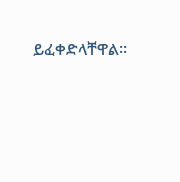ይፈቀድላቸዋል።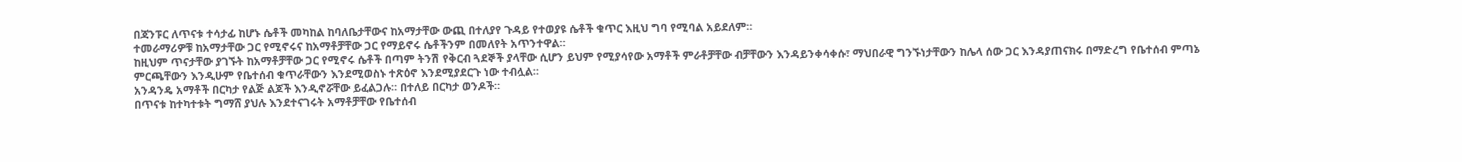በጃንፑር ለጥናቱ ተሳታፊ ከሆኑ ሴቶች መካከል ከባለቤታቸውና ከአማታቸው ውጪ በተለያየ ጉዳይ የተወያዩ ሴቶች ቁጥር እዚህ ግባ የሚባል አይደለም።
ተመራማሪዎቹ ከአማታቸው ጋር የሚኖሩና ከአማቶቻቸው ጋር የማይኖሩ ሴቶችንም በመለየት አጥንተዋል።
ከዚህም ጥናታቸው ያገኙት ከአማቶቻቸው ጋር የሚኖሩ ሴቶች በጣም ትንሽ የቅርብ ጓደኞች ያላቸው ሲሆን ይህም የሚያሳየው አማቶች ምራቶቻቸው ብቻቸውን እንዳይንቀሳቀሱ፣ ማህበራዊ ግንኙነታቸውን ከሌላ ሰው ጋር እንዳያጠናክሩ በማድረግ የቤተሰብ ምጣኔ ምርጫቸውን እንዲሁም የቤተሰብ ቁጥራቸውን እንደሚወስኑ ተጽዕኖ እንደሚያደርጉ ነው ተብሏል።
አንዳንዴ አማቶች በርካታ የልጅ ልጆች እንዲኖሯቸው ይፈልጋሉ። በተለይ በርካታ ወንዶች።
በጥናቱ ከተካተቱት ግማሸ ያህሉ እንደተናገሩት አማቶቻቸው የቤተሰብ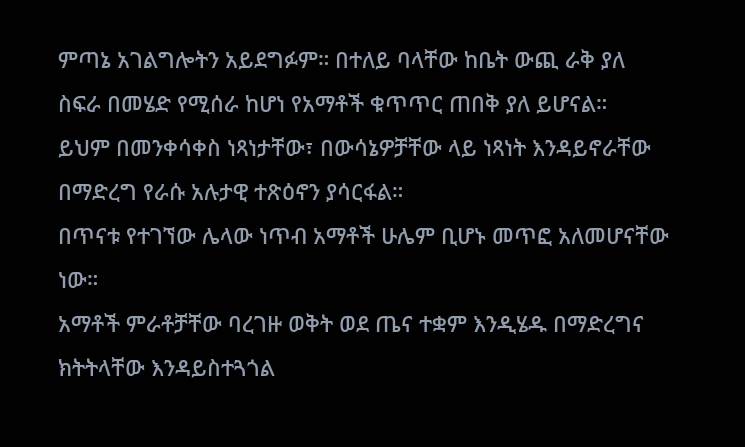ምጣኔ አገልግሎትን አይደግፉም። በተለይ ባላቸው ከቤት ውጪ ራቅ ያለ ስፍራ በመሄድ የሚሰራ ከሆነ የአማቶች ቁጥጥር ጠበቅ ያለ ይሆናል።
ይህም በመንቀሳቀስ ነጻነታቸው፣ በውሳኔዎቻቸው ላይ ነጻነት እንዳይኖራቸው በማድረግ የራሱ አሉታዊ ተጽዕኖን ያሳርፋል።
በጥናቱ የተገኘው ሌላው ነጥብ አማቶች ሁሌም ቢሆኑ መጥፎ አለመሆናቸው ነው።
አማቶች ምራቶቻቸው ባረገዙ ወቅት ወደ ጤና ተቋም እንዲሄዱ በማድረግና ክትትላቸው እንዳይስተጓጎል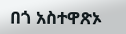በጎ አስተዋጽኦ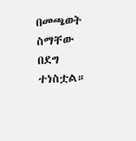በመጫወት ስማቸው በደግ ተነስቷል።